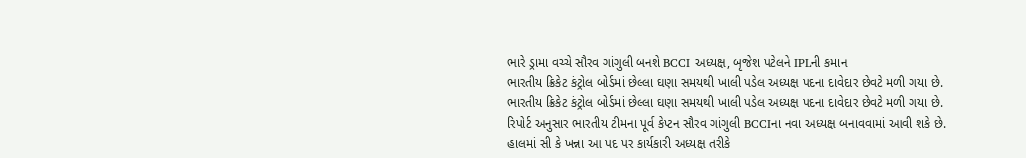ભારે ડ્રામા વચ્ચે સૌરવ ગાંગુલી બનશે BCCI અધ્યક્ષ, બૃજેશ પટેલને IPLની કમાન
ભારતીય ક્રિકેટ કંટ્રોલ બોર્ડમાં છેલ્લા ઘણા સમયથી ખાલી પડેલ અધ્યક્ષ પદના દાવેદાર છેવટે મળી ગયા છે.
ભારતીય ક્રિકેટ કંટ્રોલ બોર્ડમાં છેલ્લા ઘણા સમયથી ખાલી પડેલ અધ્યક્ષ પદના દાવેદાર છેવટે મળી ગયા છે. રિપોર્ટ અનુસાર ભારતીય ટીમના પૂર્વ કેપ્ટન સૌરવ ગાંગુલી BCCIના નવા અધ્યક્ષ બનાવવામાં આવી શકે છે. હાલમાં સી કે ખન્ના આ પદ પર કાર્યકારી અધ્યક્ષ તરીકે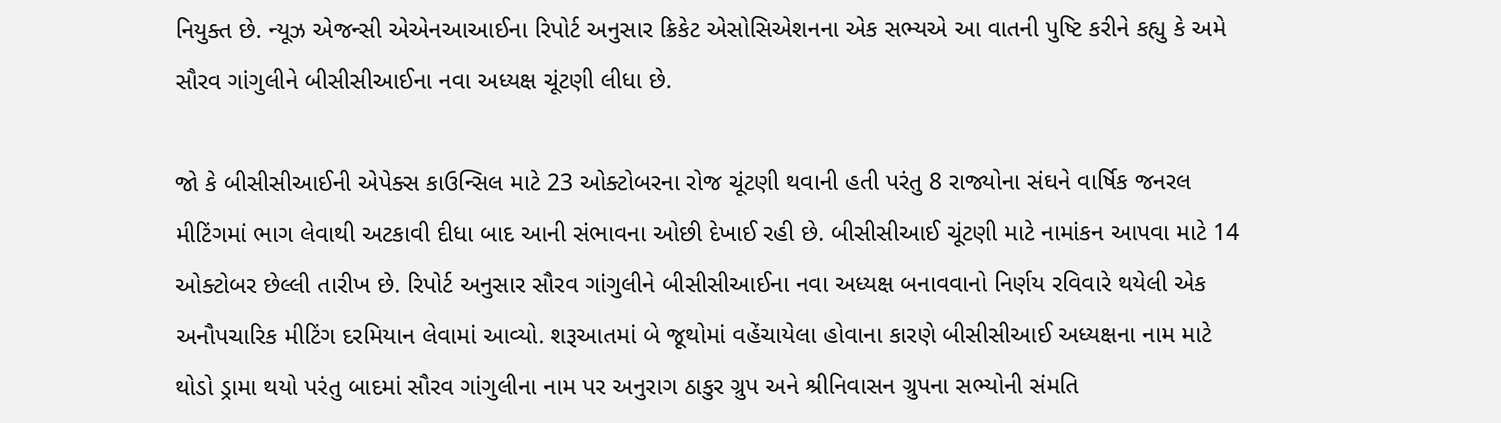નિયુક્ત છે. ન્યૂઝ એજન્સી એએનઆઆઈના રિપોર્ટ અનુસાર ક્રિકેટ એસોસિએશનના એક સભ્યએ આ વાતની પુષ્ટિ કરીને કહ્યુ કે અમે સૌરવ ગાંગુલીને બીસીસીઆઈના નવા અધ્યક્ષ ચૂંટણી લીધા છે.

જો કે બીસીસીઆઈની એપેક્સ કાઉન્સિલ માટે 23 ઓક્ટોબરના રોજ ચૂંટણી થવાની હતી પરંતુ 8 રાજ્યોના સંઘને વાર્ષિક જનરલ મીટિંગમાં ભાગ લેવાથી અટકાવી દીધા બાદ આની સંભાવના ઓછી દેખાઈ રહી છે. બીસીસીઆઈ ચૂંટણી માટે નામાંકન આપવા માટે 14 ઓક્ટોબર છેલ્લી તારીખ છે. રિપોર્ટ અનુસાર સૌરવ ગાંગુલીને બીસીસીઆઈના નવા અધ્યક્ષ બનાવવાનો નિર્ણય રવિવારે થયેલી એક અનૌપચારિક મીટિંગ દરમિયાન લેવામાં આવ્યો. શરૂઆતમાં બે જૂથોમાં વહેંચાયેલા હોવાના કારણે બીસીસીઆઈ અધ્યક્ષના નામ માટે થોડો ડ્રામા થયો પરંતુ બાદમાં સૌરવ ગાંગુલીના નામ પર અનુરાગ ઠાકુર ગ્રુપ અને શ્રીનિવાસન ગ્રુપના સભ્યોની સંમતિ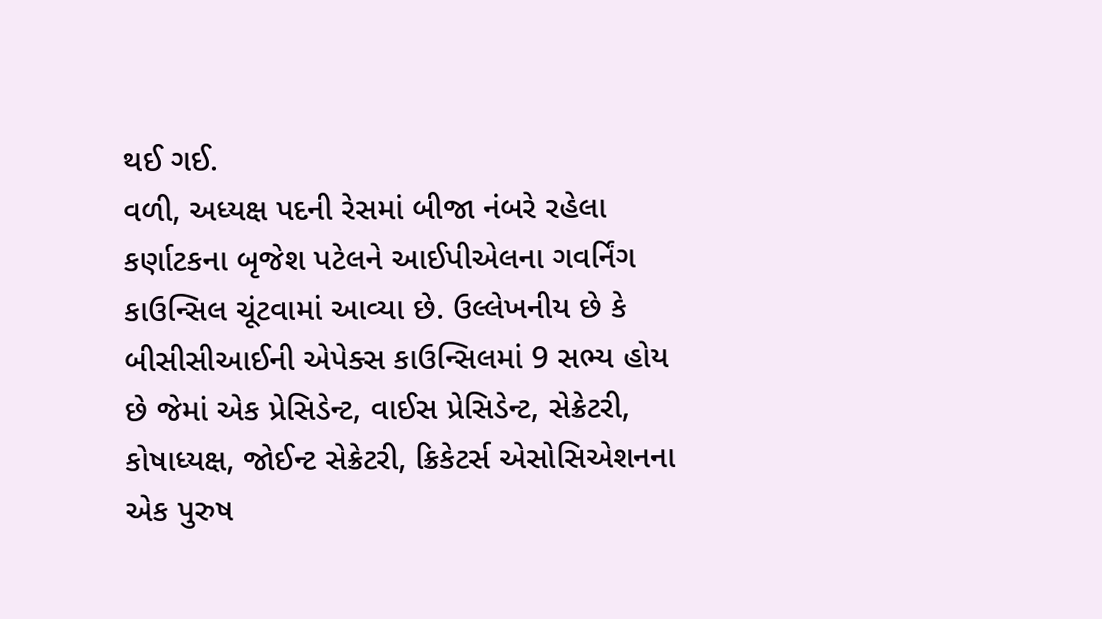થઈ ગઈ.
વળી, અધ્યક્ષ પદની રેસમાં બીજા નંબરે રહેલા કર્ણાટકના બૃજેશ પટેલને આઈપીએલના ગવર્નિંગ કાઉન્સિલ ચૂંટવામાં આવ્યા છે. ઉલ્લેખનીય છે કે બીસીસીઆઈની એપેક્સ કાઉન્સિલમાં 9 સભ્ય હોય છે જેમાં એક પ્રેસિડેન્ટ, વાઈસ પ્રેસિડેન્ટ, સેક્રેટરી, કોષાધ્યક્ષ, જોઈન્ટ સેક્રેટરી, ક્રિકેટર્સ એસોસિએશનના એક પુરુષ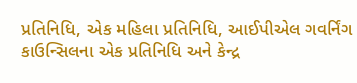પ્રતિનિધિ, એક મહિલા પ્રતિનિધિ, આઈપીએલ ગવર્નિંગ કાઉન્સિલના એક પ્રતિનિધિ અને કેન્દ્ર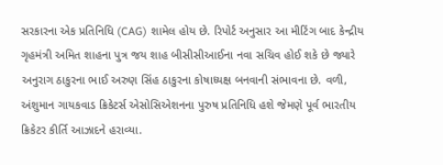સરકારના એક પ્રતિનિધિ (CAG) શામેલ હોય છે. રિપોર્ટ અનુસાર આ મીટિંગ બાદ કેન્દ્રીય ગૃહમંત્રી અમિત શાહના પુત્ર જય શાહ બીસીસીઆઈના નવા સચિવ હોઈ શકે છે જ્યારે અનુરાગ ઠાકુરના ભાઈ અરુણ સિંહ ઠાકુરના કોષાધ્યક્ષ બનવાની સંભાવના છે. વળી, અંશુમાન ગાયકવાડ ક્રિકેટર્સ એસોસિએશનના પુરુષ પ્રતિનિધિ હશે જેમણે પૂર્વ ભારતીય ક્રિકેટર કીર્તિ આઝાદને હરાવ્યા.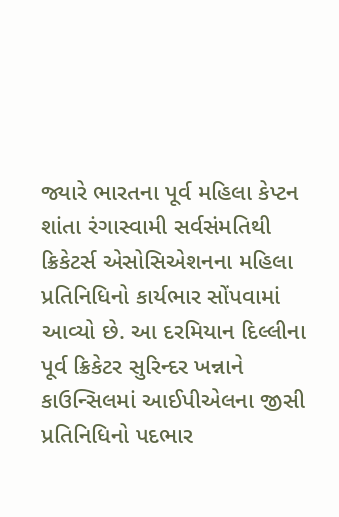જ્યારે ભારતના પૂર્વ મહિલા કેપ્ટન શાંતા રંગાસ્વામી સર્વસંમતિથી ક્રિકેટર્સ એસોસિએશનના મહિલા પ્રતિનિધિનો કાર્યભાર સોંપવામાં આવ્યો છે. આ દરમિયાન દિલ્લીના પૂર્વ ક્રિકેટર સુરિન્દર ખન્નાને કાઉન્સિલમાં આઈપીએલના જીસી પ્રતિનિધિનો પદભાર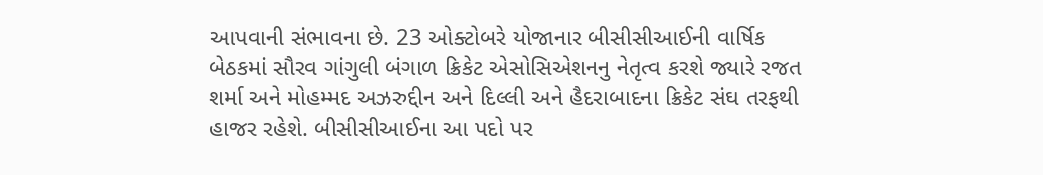આપવાની સંભાવના છે. 23 ઓક્ટોબરે યોજાનાર બીસીસીઆઈની વાર્ષિક બેઠકમાં સૌરવ ગાંગુલી બંગાળ ક્રિકેટ એસોસિએશનનુ નેતૃત્વ કરશે જ્યારે રજત શર્મા અને મોહમ્મદ અઝરુદ્દીન અને દિલ્લી અને હૈદરાબાદના ક્રિકેટ સંઘ તરફથી હાજર રહેશે. બીસીસીઆઈના આ પદો પર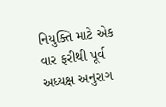નિયુક્તિ માટે એક વાર ફરીથી પૂર્વ અધ્યક્ષ અનુરાગ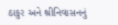ઠાકુર અને શ્રીનિવાસનનું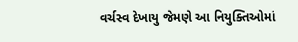વર્ચસ્વ દેખાયુ જેમણે આ નિયુક્તિઓમાં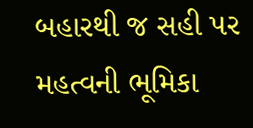બહારથી જ સહી પર મહત્વની ભૂમિકા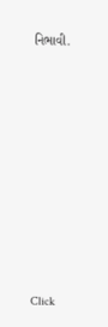નિભાવી.












Click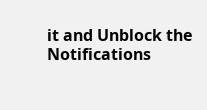it and Unblock the Notifications